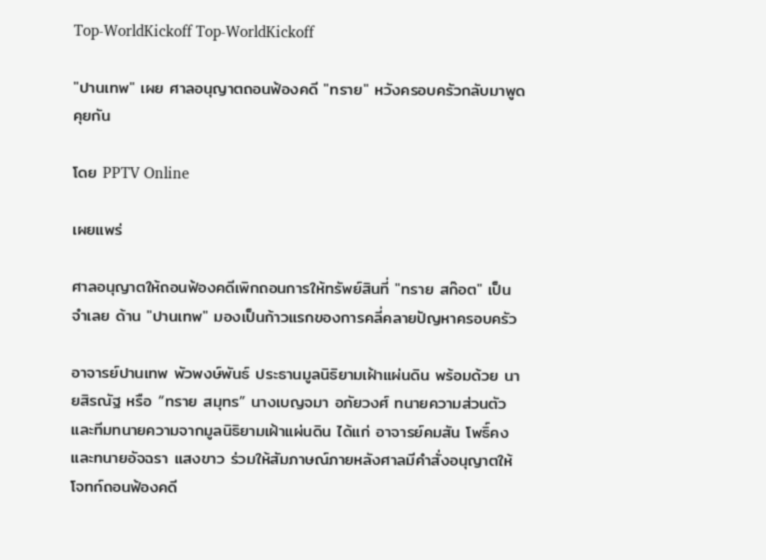Top-WorldKickoff Top-WorldKickoff

"ปานเทพ" เผย ศาลอนุญาตถอนฟ้องคดี "ทราย" หวังครอบครัวกลับมาพูดคุยกัน

โดย PPTV Online

เผยแพร่

ศาลอนุญาตให้ถอนฟ้องคดีเพิกถอนการให้ทรัพย์สินที่ "ทราย สก๊อต" เป็นจำเลย ด้าน "ปานเทพ" มองเป็นก้าวแรกของการคลี่คลายปัญหาครอบครัว

อาจารย์ปานเทพ พัวพงษ์พันธ์ ประธานมูลนิธิยามเฝ้าแผ่นดิน พร้อมด้วย นายสิรณัฐ หรือ “ทราย สมุทร” นางเบญจมา อภัยวงศ์ ทนายความส่วนตัว และทีมทนายความจากมูลนิธิยามเฝ้าแผ่นดิน ได้แก่ อาจารย์คมสัน โพธิ์คง และทนายอัจฉรา แสงขาว ร่วมให้สัมภาษณ์ภายหลังศาลมีคำสั่งอนุญาตให้โจทก์ถอนฟ้องคดี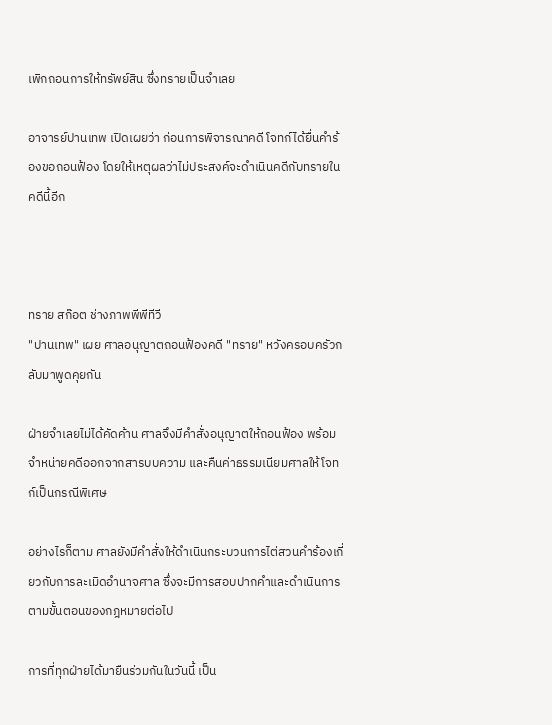เพิกถอนการให้ทรัพย์สิน ซึ่งทรายเป็นจำเลย

อาจารย์ปานเทพ เปิดเผยว่า ก่อนการพิจารณาคดี โจทก์ได้ยื่นคำร้องขอถอนฟ้อง โดยให้เหตุผลว่าไม่ประสงค์จะดำเนินคดีกับทรายในคดีนี้อีก



ทราย สก๊อต ช่างภาพพีพีทีวี
"ปานเทพ" เผย ศาลอนุญาตถอนฟ้องคดี "ทราย" หวังครอบครัวกลับมาพูดคุยกัน

ฝ่ายจำเลยไม่ได้คัดค้าน ศาลจึงมีคำสั่งอนุญาตให้ถอนฟ้อง พร้อมจำหน่ายคดีออกจากสารบบความ และคืนค่าธรรมเนียมศาลให้โจทก์เป็นกรณีพิเศษ

อย่างไรก็ตาม ศาลยังมีคำสั่งให้ดำเนินกระบวนการไต่สวนคำร้องเกี่ยวกับการละเมิดอำนาจศาล ซึ่งจะมีการสอบปากคำและดำเนินการตามขั้นตอนของกฎหมายต่อไป

การที่ทุกฝ่ายได้มายืนร่วมกันในวันนี้ เป็น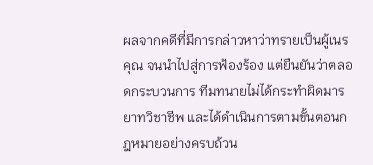ผลจากคดีที่มีการกล่าวหาว่าทรายเป็นผู้เนรคุณ จนนำไปสู่การฟ้องร้อง แต่ยืนยันว่าตลอดกระบวนการ ทีมทนายไม่ได้กระทำผิดมารยาทวิชาชีพ และได้ดำเนินการตามขั้นตอนกฎหมายอย่างครบถ้วน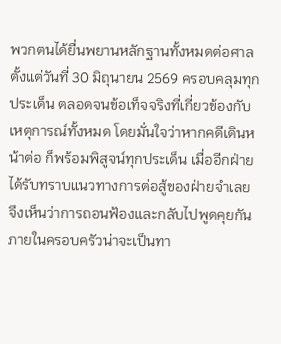พวกตนได้ยื่นพยานหลักฐานทั้งหมดต่อศาลตั้งแต่วันที่ 30 มิถุนายน 2569 ครอบคลุมทุกประเด็น ตลอดจนข้อเท็จจริงที่เกี่ยวข้องกับเหตุการณ์ทั้งหมด โดยมั่นใจว่าหากคดีเดินหน้าต่อ ก็พร้อมพิสูจน์ทุกประเด็น เมื่ออีกฝ่ายได้รับทราบแนวทางการต่อสู้ของฝ่ายจำเลย จึงเห็นว่าการถอนฟ้องและกลับไปพูดคุยกันภายในครอบครัวน่าจะเป็นทา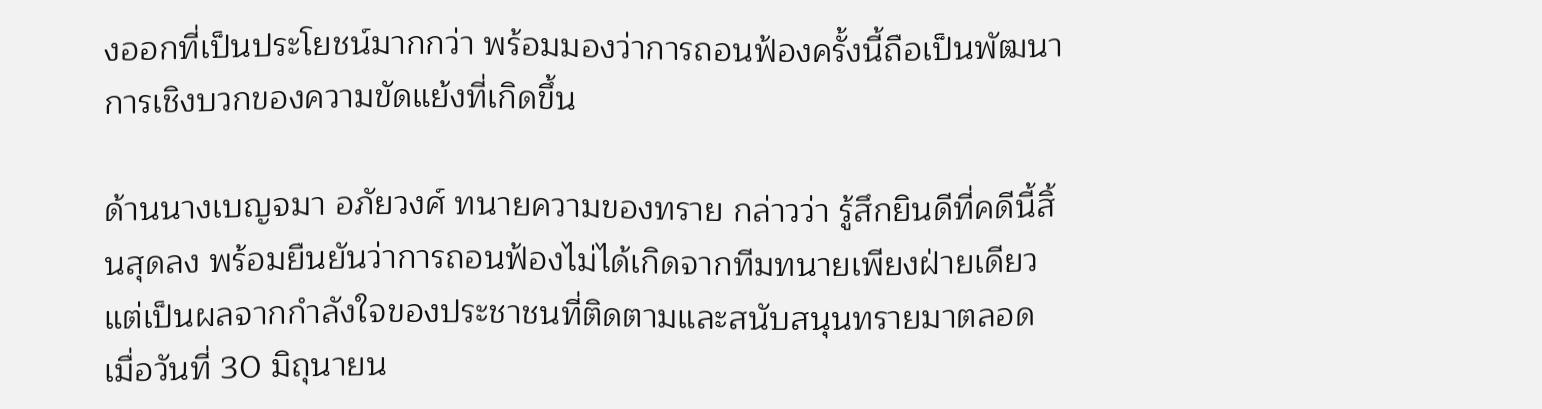งออกที่เป็นประโยชน์มากกว่า พร้อมมองว่าการถอนฟ้องครั้งนี้ถือเป็นพัฒนาการเชิงบวกของความขัดแย้งที่เกิดขึ้น

ด้านนางเบญจมา อภัยวงศ์ ทนายความของทราย กล่าวว่า รู้สึกยินดีที่คดีนี้สิ้นสุดลง พร้อมยืนยันว่าการถอนฟ้องไม่ได้เกิดจากทีมทนายเพียงฝ่ายเดียว แต่เป็นผลจากกำลังใจของประชาชนที่ติดตามและสนับสนุนทรายมาตลอด เมื่อวันที่ 30 มิถุนายน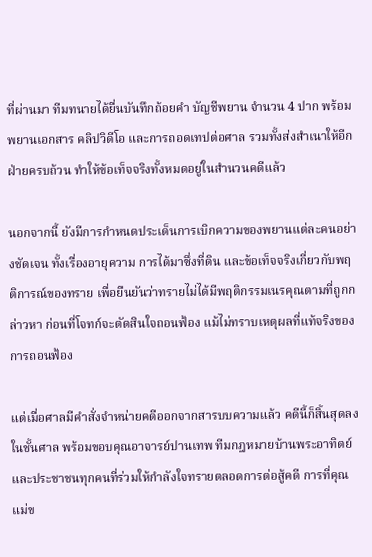ที่ผ่านมา ทีมทนายได้ยื่นบันทึกถ้อยคำ บัญชีพยาน จำนวน 4 ปาก พร้อมพยานเอกสาร คลิปวิดีโอ และการถอดเทปต่อศาล รวมทั้งส่งสำเนาให้อีกฝ่ายครบถ้วน ทำให้ข้อเท็จจริงทั้งหมดอยู่ในสำนวนคดีแล้ว

นอกจากนี้ ยังมีการกำหนดประเด็นการเบิกความของพยานแต่ละคนอย่างชัดเจน ทั้งเรื่องอายุความ การได้มาซึ่งที่ดิน และข้อเท็จจริงเกี่ยวกับพฤติการณ์ของทราย เพื่อยืนยันว่าทรายไม่ได้มีพฤติกรรมเนรคุณตามที่ถูกกล่าวหา ก่อนที่โจทก์จะตัดสินใจถอนฟ้อง แม้ไม่ทราบเหตุผลที่แท้จริงของการถอนฟ้อง

แต่เมื่อศาลมีคำสั่งจำหน่ายคดีออกจากสารบบความแล้ว คดีนี้ก็สิ้นสุดลงในชั้นศาล พร้อมขอบคุณอาจารย์ปานเทพ ทีมกฎหมายบ้านพระอาทิตย์ และประชาชนทุกคนที่ร่วมให้กำลังใจทรายตลอดการต่อสู้คดี การที่คุณแม่ข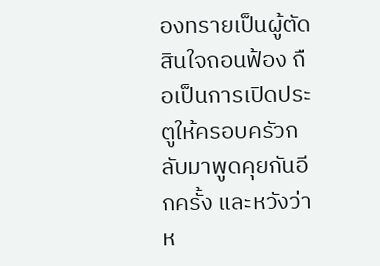องทรายเป็นผู้ตัดสินใจถอนฟ้อง ถือเป็นการเปิดประตูให้ครอบครัวกลับมาพูดคุยกันอีกครั้ง และหวังว่าห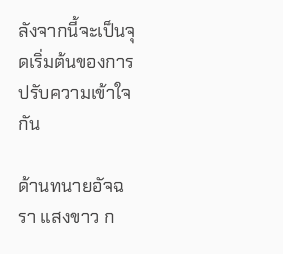ลังจากนี้จะเป็นจุดเริ่มต้นของการปรับความเข้าใจกัน

ด้านทนายอัจฉรา แสงขาว ก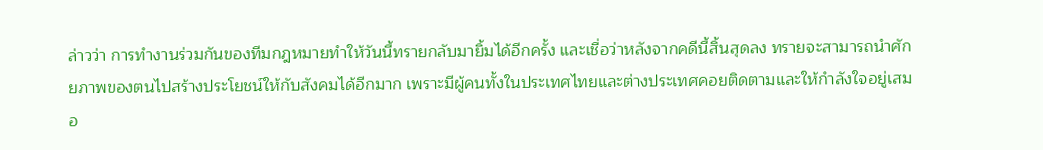ล่าวว่า การทำงานร่วมกันของทีมกฎหมายทำให้วันนี้ทรายกลับมายิ้มได้อีกครั้ง และเชื่อว่าหลังจากคดีนี้สิ้นสุดลง ทรายจะสามารถนำศักยภาพของตนไปสร้างประโยชน์ให้กับสังคมได้อีกมาก เพราะมีผู้คนทั้งในประเทศไทยและต่างประเทศคอยติดตามและให้กำลังใจอยู่เสมอ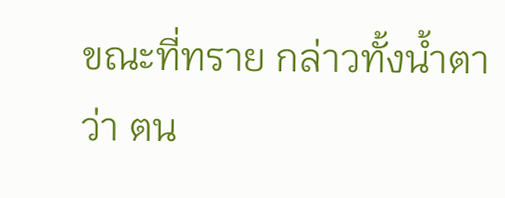ขณะที่ทราย กล่าวทั้งน้ำตาว่า ตน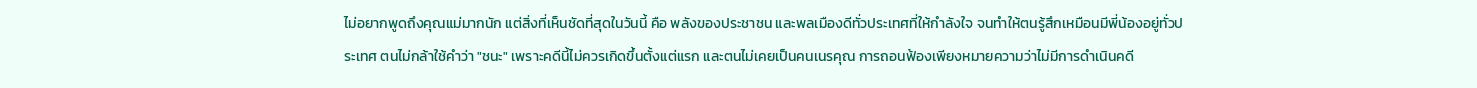ไม่อยากพูดถึงคุณแม่มากนัก แต่สิ่งที่เห็นชัดที่สุดในวันนี้ คือ พลังของประชาชน และพลเมืองดีทั่วประเทศที่ให้กำลังใจ จนทำให้ตนรู้สึกเหมือนมีพี่น้องอยู่ทั่วประเทศ ตนไม่กล้าใช้คำว่า "ชนะ" เพราะคดีนี้ไม่ควรเกิดขึ้นตั้งแต่แรก และตนไม่เคยเป็นคนเนรคุณ การถอนฟ้องเพียงหมายความว่าไม่มีการดำเนินคดี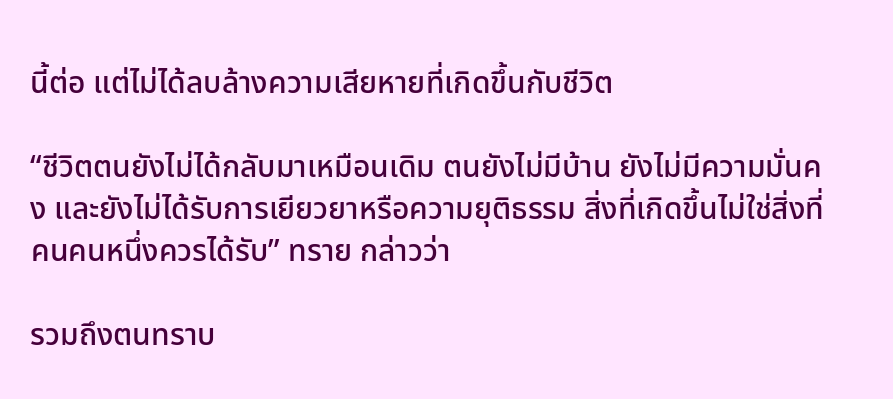นี้ต่อ แต่ไม่ได้ลบล้างความเสียหายที่เกิดขึ้นกับชีวิต

“ชีวิตตนยังไม่ได้กลับมาเหมือนเดิม ตนยังไม่มีบ้าน ยังไม่มีความมั่นคง และยังไม่ได้รับการเยียวยาหรือความยุติธรรม สิ่งที่เกิดขึ้นไม่ใช่สิ่งที่คนคนหนึ่งควรได้รับ” ทราย กล่าวว่า

รวมถึงตนทราบ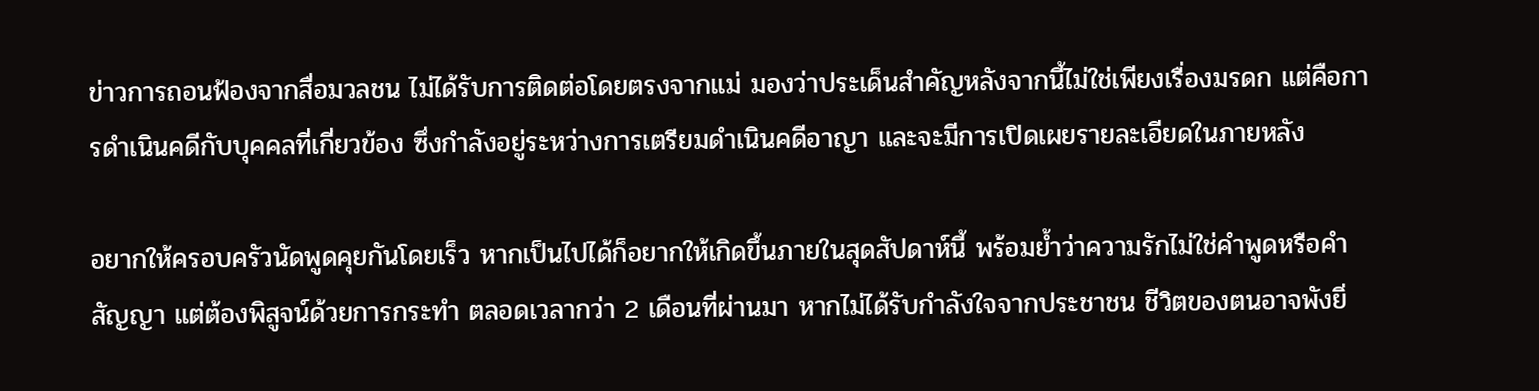ข่าวการถอนฟ้องจากสื่อมวลชน ไม่ได้รับการติดต่อโดยตรงจากแม่ มองว่าประเด็นสำคัญหลังจากนี้ไม่ใช่เพียงเรื่องมรดก แต่คือการดำเนินคดีกับบุคคลที่เกี่ยวข้อง ซึ่งกำลังอยู่ระหว่างการเตรียมดำเนินคดีอาญา และจะมีการเปิดเผยรายละเอียดในภายหลัง

อยากให้ครอบครัวนัดพูดคุยกันโดยเร็ว หากเป็นไปได้ก็อยากให้เกิดขึ้นภายในสุดสัปดาห์นี้ พร้อมย้ำว่าความรักไม่ใช่คำพูดหรือคำสัญญา แต่ต้องพิสูจน์ด้วยการกระทำ ตลอดเวลากว่า 2 เดือนที่ผ่านมา หากไม่ได้รับกำลังใจจากประชาชน ชีวิตของตนอาจพังยิ่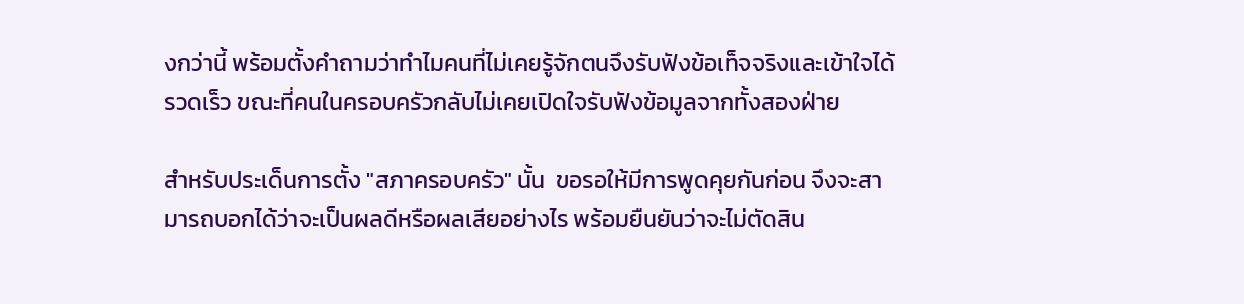งกว่านี้ พร้อมตั้งคำถามว่าทำไมคนที่ไม่เคยรู้จักตนจึงรับฟังข้อเท็จจริงและเข้าใจได้รวดเร็ว ขณะที่คนในครอบครัวกลับไม่เคยเปิดใจรับฟังข้อมูลจากทั้งสองฝ่าย

สำหรับประเด็นการตั้ง "สภาครอบครัว" นั้น  ขอรอให้มีการพูดคุยกันก่อน จึงจะสามารถบอกได้ว่าจะเป็นผลดีหรือผลเสียอย่างไร พร้อมยืนยันว่าจะไม่ตัดสิน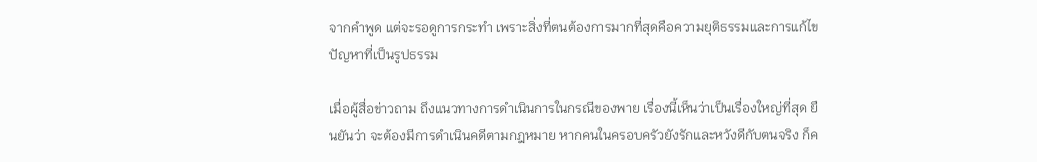จากคำพูด แต่จะรอดูการกระทำ เพราะสิ่งที่ตนต้องการมากที่สุดคือความยุติธรรมและการแก้ไขปัญหาที่เป็นรูปธรรม

เมื่อผู้สื่อข่าวถาม ถึงแนวทางการดำเนินการในกรณีของพาย เรื่องนี้เห็นว่าเป็นเรื่องใหญ่ที่สุด ยืนยันว่า จะต้องมีการดำเนินคดีตามกฎหมาย หากคนในครอบครัวยังรักและหวังดีกับตนจริง ก็ค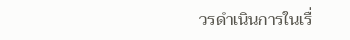วรดำเนินการในเรื่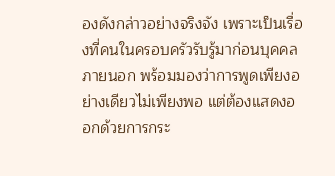องดังกล่าวอย่างจริงจัง เพราะเป็นเรื่องที่คนในครอบครัวรับรู้มาก่อนบุคคลภายนอก พร้อมมองว่าการพูดเพียงอย่างเดียวไม่เพียงพอ แต่ต้องแสดงออกด้วยการกระ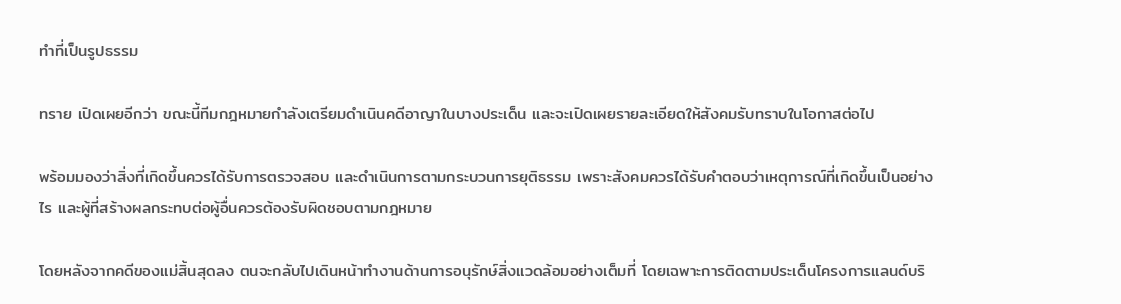ทำที่เป็นรูปธรรม

ทราย เปิดเผยอีกว่า ขณะนี้ทีมกฎหมายกำลังเตรียมดำเนินคดีอาญาในบางประเด็น และจะเปิดเผยรายละเอียดให้สังคมรับทราบในโอกาสต่อไป

พร้อมมองว่าสิ่งที่เกิดขึ้นควรได้รับการตรวจสอบ และดำเนินการตามกระบวนการยุติธรรม เพราะสังคมควรได้รับคำตอบว่าเหตุการณ์ที่เกิดขึ้นเป็นอย่างไร และผู้ที่สร้างผลกระทบต่อผู้อื่นควรต้องรับผิดชอบตามกฎหมาย

โดยหลังจากคดีของแม่สิ้นสุดลง ตนจะกลับไปเดินหน้าทำงานด้านการอนุรักษ์สิ่งแวดล้อมอย่างเต็มที่ โดยเฉพาะการติดตามประเด็นโครงการแลนด์บริ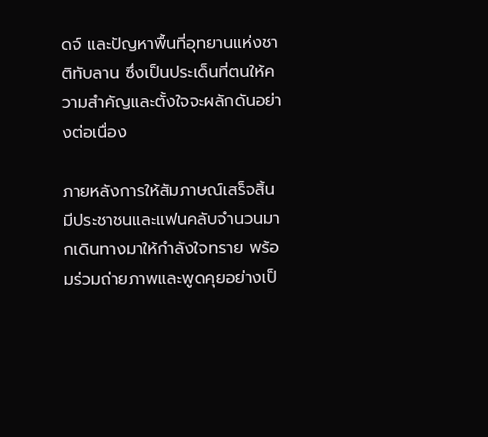ดจ์ และปัญหาพื้นที่อุทยานแห่งชาติทับลาน ซึ่งเป็นประเด็นที่ตนให้ความสำคัญและตั้งใจจะผลักดันอย่างต่อเนื่อง

ภายหลังการให้สัมภาษณ์เสร็จสิ้น มีประชาชนและแฟนคลับจำนวนมากเดินทางมาให้กำลังใจทราย พร้อมร่วมถ่ายภาพและพูดคุยอย่างเป็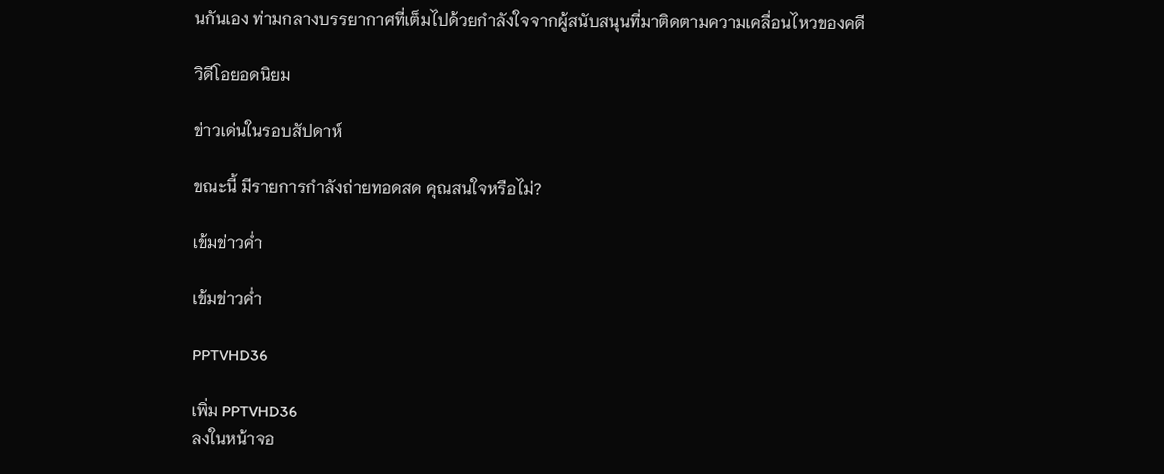นกันเอง ท่ามกลางบรรยากาศที่เต็มไปด้วยกำลังใจจากผู้สนับสนุนที่มาติดตามความเคลื่อนไหวของคดี

วิดีโอยอดนิยม

ข่าวเด่นในรอบสัปดาห์

ขณะนี้ มีรายการกำลังถ่ายทอดสด คุณสนใจหรือไม่?

เข้มข่าวค่ำ

เข้มข่าวค่ำ

PPTVHD36

เพิ่ม PPTVHD36
ลงในหน้าจอ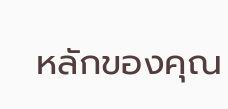หลักของคุณ